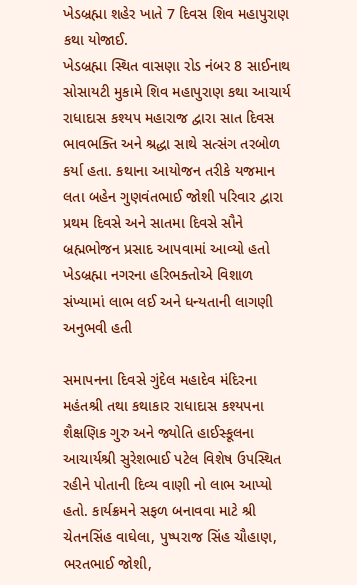ખેડબ્રહ્મા શહેર ખાતે 7 દિવસ શિવ મહાપુરાણ કથા યોજાઈ.
ખેડબ્રહ્મા સ્થિત વાસણા રોડ નંબર 8 સાઈનાથ સોસાયટી મુકામે શિવ મહાપુરાણ કથા આચાર્ય રાધાદાસ કશ્યપ મહારાજ દ્વારા સાત દિવસ ભાવભક્તિ અને શ્રદ્ધા સાથે સત્સંગ તરબોળ કર્યા હતા. કથાના આયોજન તરીકે યજમાન લતા બહેન ગુણવંતભાઈ જોશી પરિવાર દ્વારા પ્રથમ દિવસે અને સાતમા દિવસે સૌને બ્રહ્મભોજન પ્રસાદ આપવામાં આવ્યો હતો ખેડબ્રહ્મા નગરના હરિભક્તોએ વિશાળ સંખ્યામાં લાભ લઈ અને ધન્યતાની લાગણી અનુભવી હતી

સમાપનના દિવસે ગુંદેલ મહાદેવ મંદિરના મહંતશ્રી તથા કથાકાર રાધાદાસ કશ્યપના શૈક્ષણિક ગુરુ અને જ્યોતિ હાઈસ્કૂલના આચાર્યશ્રી સુરેશભાઈ પટેલ વિશેષ ઉપસ્થિત રહીને પોતાની દિવ્ય વાણી નો લાભ આપ્યો હતો. કાર્યક્રમને સફળ બનાવવા માટે શ્રી ચેતનસિંહ વાઘેલા, પુષ્પરાજ સિંહ ચૌહાણ, ભરતભાઈ જોશી,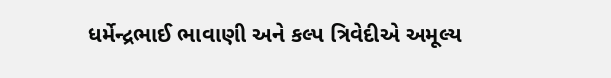ધર્મેન્દ્રભાઈ ભાવાણી અને કલ્પ ત્રિવેદીએ અમૂલ્ય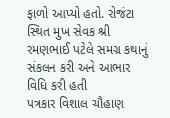ફાળો આપ્યો હતો. રોજંટા સ્થિત મુખ સેવક શ્રી રમણભાઈ પટેલે સમગ્ર કથાનું સંકલન કરી અને આભાર વિધિ કરી હતી
પત્રકાર વિશાલ ચૌહાણ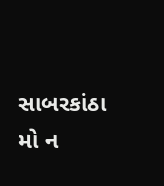સાબરકાંઠા
મો ન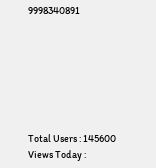9998340891







Total Users : 145600
Views Today :